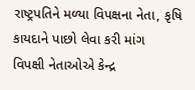રાષ્ટ્રપતિને મળ્યા વિપક્ષના નેતા, કૃષિ કાયદાને પાછો લેવા કરી માંગ
વિપક્ષી નેતાઓએ કેન્દ્ર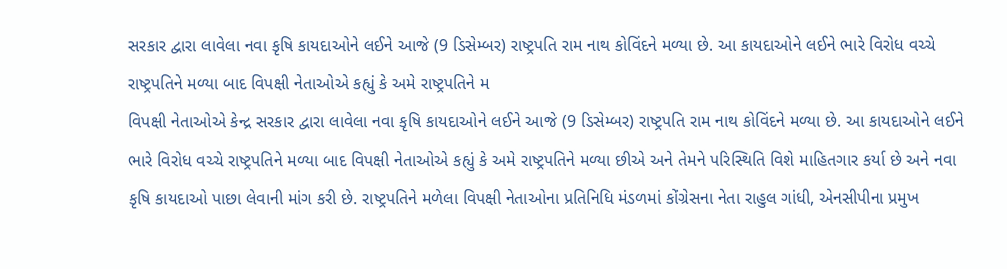સરકાર દ્વારા લાવેલા નવા કૃષિ કાયદાઓને લઈને આજે (9 ડિસેમ્બર) રાષ્ટ્રપતિ રામ નાથ કોવિંદને મળ્યા છે. આ કાયદાઓને લઈને ભારે વિરોધ વચ્ચે રાષ્ટ્રપતિને મળ્યા બાદ વિપક્ષી નેતાઓએ કહ્યું કે અમે રાષ્ટ્રપતિને મ
વિપક્ષી નેતાઓએ કેન્દ્ર સરકાર દ્વારા લાવેલા નવા કૃષિ કાયદાઓને લઈને આજે (9 ડિસેમ્બર) રાષ્ટ્રપતિ રામ નાથ કોવિંદને મળ્યા છે. આ કાયદાઓને લઈને ભારે વિરોધ વચ્ચે રાષ્ટ્રપતિને મળ્યા બાદ વિપક્ષી નેતાઓએ કહ્યું કે અમે રાષ્ટ્રપતિને મળ્યા છીએ અને તેમને પરિસ્થિતિ વિશે માહિતગાર કર્યા છે અને નવા કૃષિ કાયદાઓ પાછા લેવાની માંગ કરી છે. રાષ્ટ્રપતિને મળેલા વિપક્ષી નેતાઓના પ્રતિનિધિ મંડળમાં કોંગ્રેસના નેતા રાહુલ ગાંધી, એનસીપીના પ્રમુખ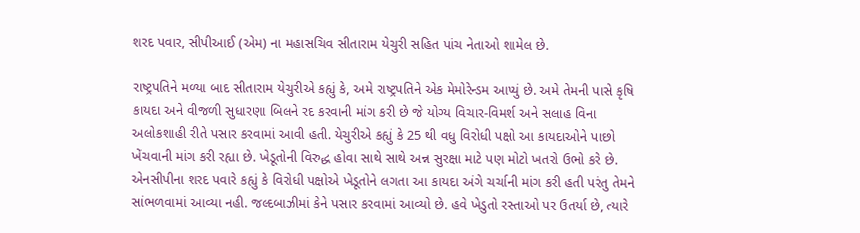શરદ પવાર, સીપીઆઈ (એમ) ના મહાસચિવ સીતારામ યેચુરી સહિત પાંચ નેતાઓ શામેલ છે.

રાષ્ટ્રપતિને મળ્યા બાદ સીતારામ યેચુરીએ કહ્યું કે, અમે રાષ્ટ્રપતિને એક મેમોરેન્ડમ આપ્યું છે. અમે તેમની પાસે કૃષિ કાયદા અને વીજળી સુધારણા બિલને રદ કરવાની માંગ કરી છે જે યોગ્ય વિચાર-વિમર્શ અને સલાહ વિના અલોકશાહી રીતે પસાર કરવામાં આવી હતી. યેચુરીએ કહ્યું કે 25 થી વધુ વિરોધી પક્ષો આ કાયદાઓને પાછો ખેંચવાની માંગ કરી રહ્યા છે. ખેડૂતોની વિરુદ્ધ હોવા સાથે સાથે અન્ન સુરક્ષા માટે પણ મોટો ખતરો ઉભો કરે છે. એનસીપીના શરદ પવારે કહ્યું કે વિરોધી પક્ષોએ ખેડૂતોને લગતા આ કાયદા અંગે ચર્ચાની માંગ કરી હતી પરંતુ તેમને સાંભળવામાં આવ્યા નહી. જલ્દબાઝીમાં કેને પસાર કરવામાં આવ્યો છે. હવે ખેડુતો રસ્તાઓ પર ઉતર્યા છે, ત્યારે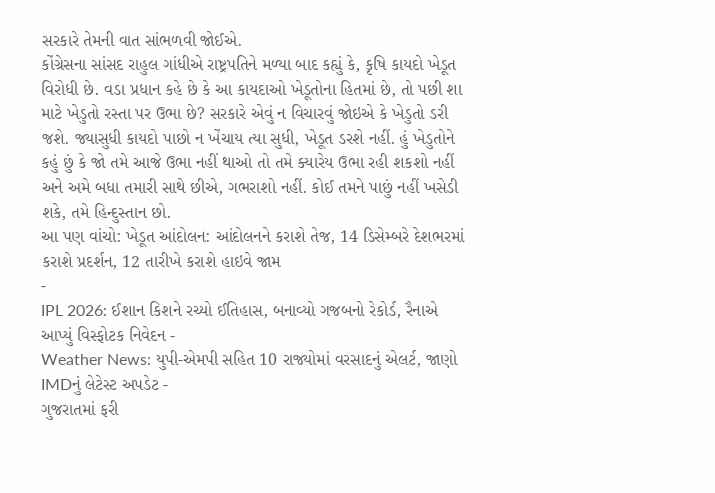સરકારે તેમની વાત સાંભળવી જોઈએ.
કોંગ્રેસના સાંસદ રાહુલ ગાંધીએ રાષ્ટ્રપતિને મળ્યા બાદ કહ્યું કે, કૃષિ કાયદો ખેડૂત વિરોધી છે. વડા પ્રધાન કહે છે કે આ કાયદાઓ ખેડૂતોના હિતમાં છે, તો પછી શા માટે ખેડુતો રસ્તા પર ઉભા છે? સરકારે એવું ન વિચારવું જોઇએ કે ખેડુતો ડરી જશે. જ્યાસુધી કાયદો પાછો ન ખેંચાય ત્યા સુધી, ખેડૂત ડરશે નહીં. હું ખેડુતોને કહું છું કે જો તમે આજે ઉભા નહીં થાઓ તો તમે ક્યારેય ઉભા રહી શકશો નહીં અને અમે બધા તમારી સાથે છીએ, ગભરાશો નહીં. કોઈ તમને પાછું નહીં ખસેડી શકે, તમે હિન્દુસ્તાન છો.
આ પણ વાંચો: ખેડૂત આંદોલન: આંદોલનને કરાશે તેજ, 14 ડિસેમ્બરે દેશભરમાં કરાશે પ્રદર્શન, 12 તારીખે કરાશે હાઇવે જામ
-
IPL 2026: ઈશાન કિશને રચ્યો ઈતિહાસ, બનાવ્યો ગજબનો રેકોર્ડ, રૈનાએ આપ્યું વિસ્ફોટક નિવેદન -
Weather News: યુપી-એમપી સહિત 10 રાજ્યોમાં વરસાદનું એલર્ટ, જાણો IMDનું લેટેસ્ટ અપડેટ -
ગુજરાતમાં ફરી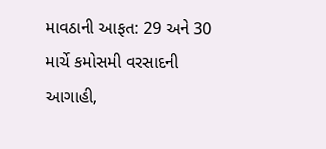માવઠાની આફત: 29 અને 30 માર્ચે કમોસમી વરસાદની આગાહી,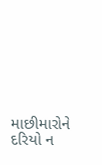માછીમારોને દરિયો ન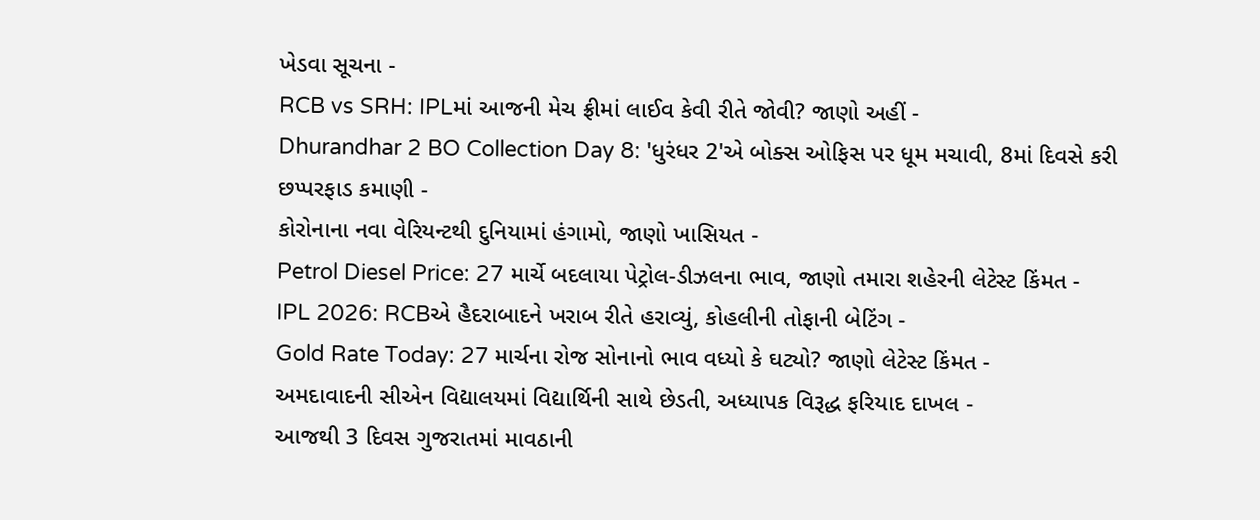ખેડવા સૂચના -
RCB vs SRH: IPLમાં આજની મેચ ફ્રીમાં લાઈવ કેવી રીતે જોવી? જાણો અહીં -
Dhurandhar 2 BO Collection Day 8: 'ધુરંધર 2'એ બોક્સ ઓફિસ પર ધૂમ મચાવી, 8માં દિવસે કરી છપ્પરફાડ કમાણી -
કોરોનાના નવા વેરિયન્ટથી દુનિયામાં હંગામો, જાણો ખાસિયત -
Petrol Diesel Price: 27 માર્ચે બદલાયા પેટ્રોલ-ડીઝલના ભાવ, જાણો તમારા શહેરની લેટેસ્ટ કિંમત -
IPL 2026: RCBએ હૈદરાબાદને ખરાબ રીતે હરાવ્યું, કોહલીની તોફાની બેટિંગ -
Gold Rate Today: 27 માર્ચના રોજ સોનાનો ભાવ વધ્યો કે ઘટ્યો? જાણો લેટેસ્ટ કિંમત -
અમદાવાદની સીએન વિદ્યાલયમાં વિદ્યાર્થિની સાથે છેડતી, અધ્યાપક વિરૂદ્ધ ફરિયાદ દાખલ -
આજથી 3 દિવસ ગુજરાતમાં માવઠાની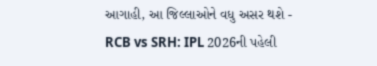આગાહી, આ જિલ્લાઓને વધુ અસર થશે -
RCB vs SRH: IPL 2026ની પહેલી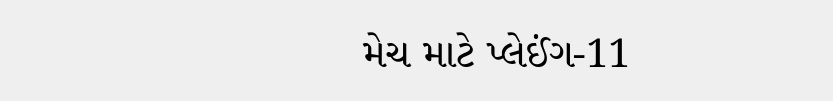મેચ માટે પ્લેઈંગ-11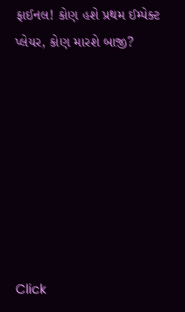ફાઈનલ! કોણ હશે પ્રથમ ઈમ્પેક્ટ પ્લેયર, કોણ મારશે બાજી?








Click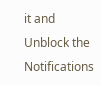it and Unblock the Notifications